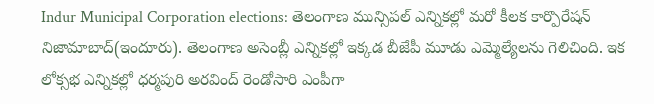Indur Municipal Corporation elections: తెలంగాణ మున్సిపల్ ఎన్నికల్లో మరో కీలక కార్పొరేషన్ నిజామాబాద్(ఇందూరు). తెలంగాణ అసెంబ్లీ ఎన్నికల్లో ఇక్కడ బీజేపీ మూడు ఎమ్మెల్యేలను గెలిచింది. ఇక లోక్సభ ఎన్నికల్లో ధర్మపురి అరవింద్ రెండోసారి ఎంపీగా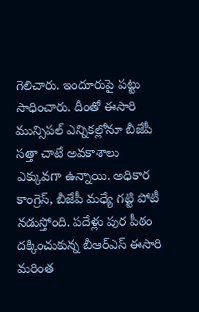గెలిచారు. ఇందూరుపై పట్టు సాధించారు. దీంతో ఈసారి మున్సిపల్ ఎన్నికల్లోనూ బీజేపీ సత్తా చాటే అవకాశాలు ఎక్కువగా ఉన్నాయి. అధికార కాంగ్రెస్, బీజేపీ మధ్యే గట్టి పోటీ నడుస్తోంది. పదేళ్లు పుర పీఠం దక్కించుకున్న బీఆర్ఎస్ ఈసారి మరింత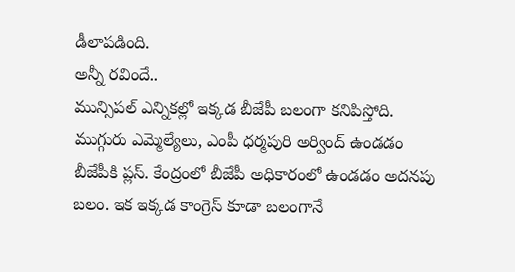డీలాపడింది.
అన్నీ రవిందే..
మున్సిపల్ ఎన్నికల్లో ఇక్కడ బీజేపీ బలంగా కనిపిస్తోది. ముగ్గురు ఎమ్మెల్యేలు, ఎంపీ ధర్మపురి అర్వింద్ ఉండడం బీజేపీకి ప్లస్. కేంద్రంలో బీజేపీ అధికారంలో ఉండడం అదనపు బలం. ఇక ఇక్కడ కాంగ్రెస్ కూడా బలంగానే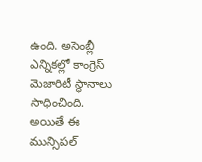ఉంది. అసెంబ్లీ ఎన్నికల్లో కాంగ్రెస్ మెజారిటీ స్థానాలు సాధించింది. అయితే ఈ మున్సిపల్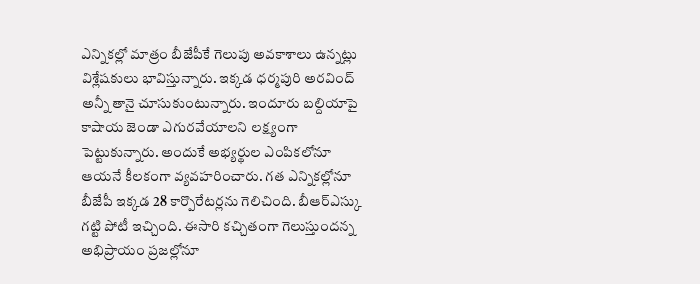ఎన్నికల్లో మాత్రం బీజేపీకే గెలుపు అవకాశాలు ఉన్నట్లు విశ్లేషకులు భావిస్తున్నారు. ఇక్కడ ధర్మపురి అరవింద్ అన్నీ తానై చూసుకుంటున్నారు. ఇందూరు బల్దియాపై కాషాయ జెండా ఎగురవేయాలని లక్ష్యంగా పెట్టుకున్నారు. అందుకే అభ్యర్థుల ఎంపికలోనూ ఆయనే కీలకంగా వ్యవహరించారు. గత ఎన్నికల్లోనూ బీజేపీ ఇక్కడ 28 కార్పొరేటర్లను గెలిచింది. బీఆర్ఎస్కు గట్టి పోటీ ఇచ్చింది. ఈసారి కచ్చితంగా గెలుస్తుందన్న అభిప్రాయం ప్రజల్లోనూ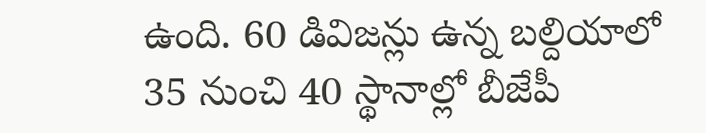ఉంది. 60 డివిజన్లు ఉన్న బల్దియాలో 35 నుంచి 40 స్థానాల్లో బీజేపీ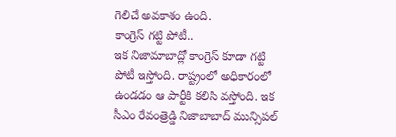గెలిచే అవకాశం ఉంది.
కాంగ్రెస్ గట్టి పోటీ..
ఇక నిజామాబాద్లో కాంగ్రెస్ కూడా గట్టి పోటీ ఇస్తోంది. రాష్ట్రంలో అధికారంలో ఉండడం ఆ పార్టీకి కలిసి వస్తోంది. ఇక సీఎం రేవంత్రెడ్డి నిజాబాబాద్ మున్సిపల్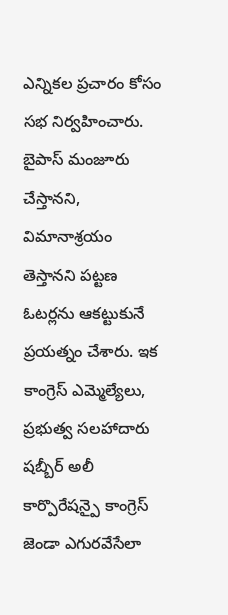ఎన్నికల ప్రచారం కోసం సభ నిర్వహించారు. బైపాస్ మంజూరు చేస్తానని, విమానాశ్రయం తెస్తానని పట్టణ ఓటర్లను ఆకట్టుకునే ప్రయత్నం చేశారు. ఇక కాంగ్రెస్ ఎమ్మెల్యేలు, ప్రభుత్వ సలహాదారు షబ్బీర్ అలీ కార్పొరేషన్పై కాంగ్రెస్ జెండా ఎగురవేసేలా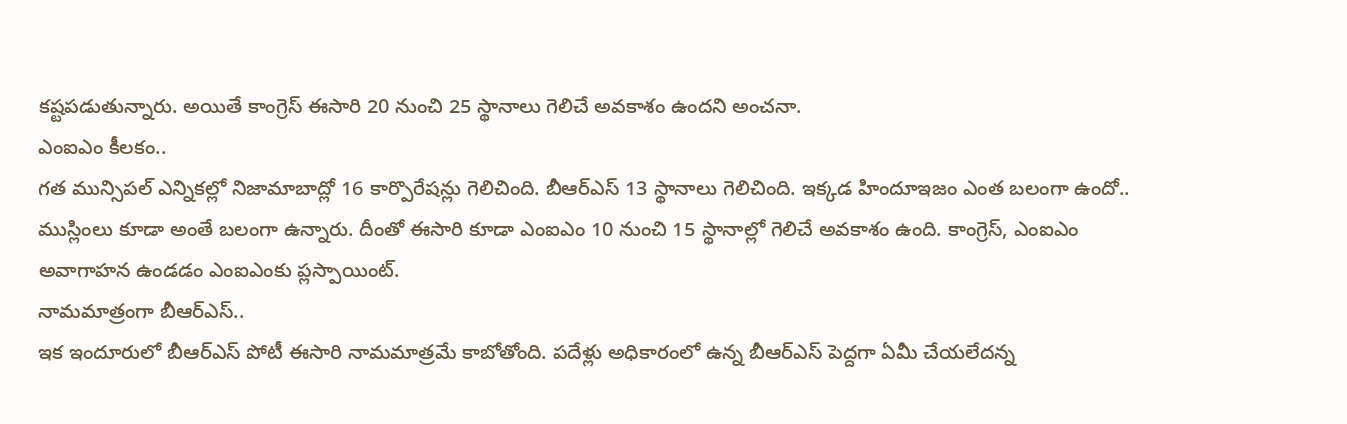కష్టపడుతున్నారు. అయితే కాంగ్రెస్ ఈసారి 20 నుంచి 25 స్థానాలు గెలిచే అవకాశం ఉందని అంచనా.
ఎంఐఎం కీలకం..
గత మున్సిపల్ ఎన్నికల్లో నిజామాబాద్లో 16 కార్పొరేషన్లు గెలిచింది. బీఆర్ఎస్ 13 స్థానాలు గెలిచింది. ఇక్కడ హిందూఇజం ఎంత బలంగా ఉందో.. ముస్లింలు కూడా అంతే బలంగా ఉన్నారు. దీంతో ఈసారి కూడా ఎంఐఎం 10 నుంచి 15 స్థానాల్లో గెలిచే అవకాశం ఉంది. కాంగ్రెస్, ఎంఐఎం అవాగాహన ఉండడం ఎంఐఎంకు ప్లస్పాయింట్.
నామమాత్రంగా బీఆర్ఎస్..
ఇక ఇందూరులో బీఆర్ఎస్ పోటీ ఈసారి నామమాత్రమే కాబోతోంది. పదేళ్లు అధికారంలో ఉన్న బీఆర్ఎస్ పెద్దగా ఏమీ చేయలేదన్న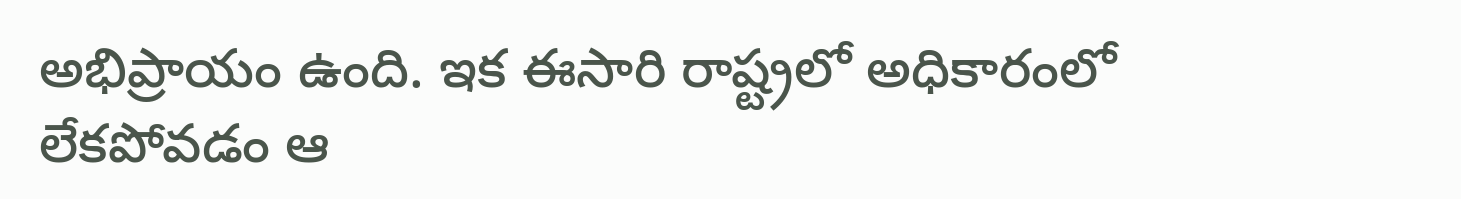అభిప్రాయం ఉంది. ఇక ఈసారి రాష్ట్రలో అధికారంలో లేకపోవడం ఆ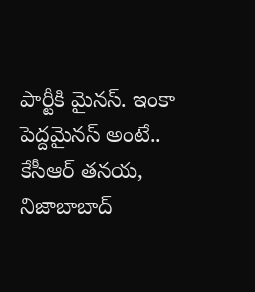పార్టీకి మైనస్. ఇంకా పెద్దమైనస్ అంటే.. కేసీఆర్ తనయ, నిజాబాబాద్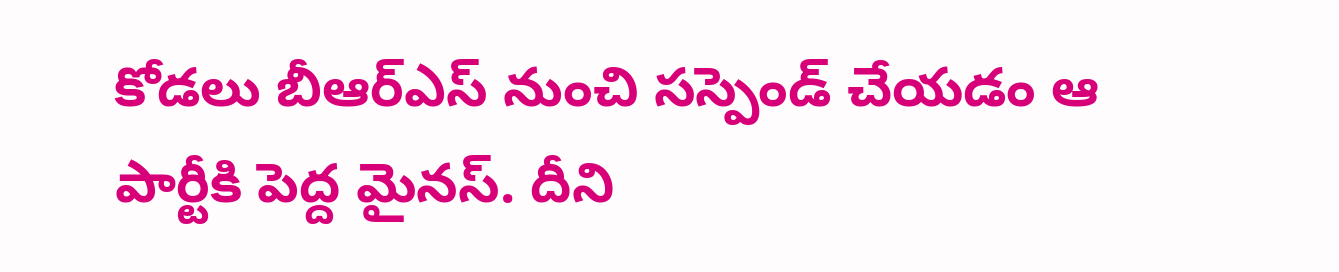కోడలు బీఆర్ఎస్ నుంచి సస్పెండ్ చేయడం ఆ పార్టీకి పెద్ద మైనస్. దీని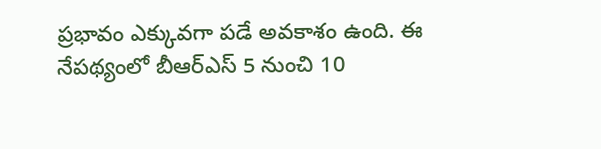ప్రభావం ఎక్కువగా పడే అవకాశం ఉంది. ఈ నేపథ్యంలో బీఆర్ఎస్ 5 నుంచి 10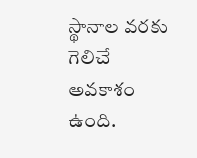స్థానాల వరకు గెలిచే అవకాశం ఉంది.